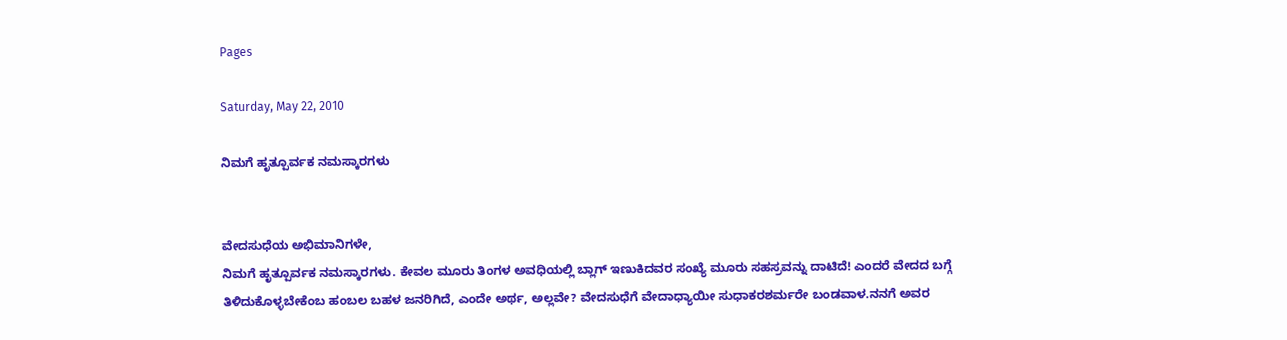Pages

Saturday, May 22, 2010

ನಿಮಗೆ ಹೃತ್ಪೂರ್ವಕ ನಮಸ್ಕಾರಗಳು


ವೇದಸುಧೆಯ ಅಭಿಮಾನಿಗಳೇ,
ನಿಮಗೆ ಹೃತ್ಪೂರ್ವಕ ನಮಸ್ಕಾರಗಳು. ಕೇವಲ ಮೂರು ತಿಂಗಳ ಅವಧಿಯಲ್ಲಿ ಬ್ಲಾಗ್ ಇಣುಕಿದವರ ಸಂಖ್ಯೆ ಮೂರು ಸಹಸ್ರವನ್ನು ದಾಟಿದೆ! ಎಂದರೆ ವೇದದ ಬಗ್ಗೆ ತಿಳಿದುಕೊಳ್ಳಬೇಕೆಂಬ ಹಂಬಲ ಬಹಳ ಜನರಿಗಿದೆ, ಎಂದೇ ಅರ್ಥ, ಅಲ್ಲವೇ? ವೇದಸುಧೆಗೆ ವೇದಾಧ್ಯಾಯೀ ಸುಧಾಕರಶರ್ಮರೇ ಬಂಡವಾಳ.ನನಗೆ ಅವರ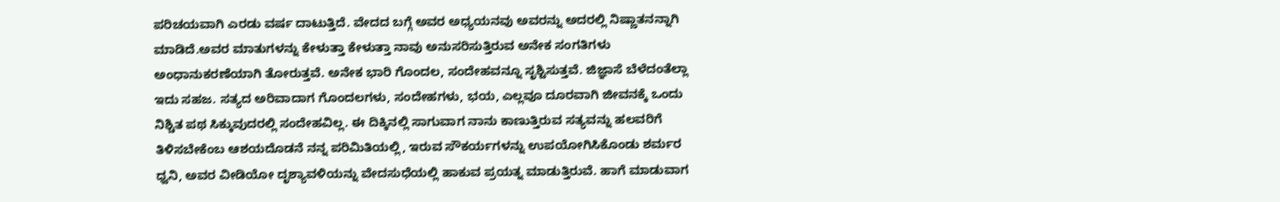ಪರಿಚಯವಾಗಿ ಎರಡು ವರ್ಷ ದಾಟುತ್ತಿದೆ. ವೇದದ ಬಗ್ಗೆ ಅವರ ಅಧ್ಯಯನವು ಅವರನ್ನು ಅದರಲ್ಲಿ ನಿಷ್ಣಾತನನ್ನಾಗಿ ಮಾಡಿದೆ.ಅವರ ಮಾತುಗಳನ್ನು ಕೇಳುತ್ತಾ ಕೇಳುತ್ತಾ ನಾವು ಅನುಸರಿಸುತ್ತಿರುವ ಅನೇಕ ಸಂಗತಿಗಳು ಅಂಧಾನುಕರಣೆಯಾಗಿ ತೋರುತ್ತವೆ. ಅನೇಕ ಭಾರಿ ಗೊಂದಲ, ಸಂದೇಹವನ್ನೂ ಸೃಶ್ಟಿಸುತ್ತವೆ. ಜಿಜ್ಞಾಸೆ ಬೆಳೆದಂತೆಲ್ಲಾ ಇದು ಸಹಜ. ಸತ್ಯದ ಅರಿವಾದಾಗ ಗೊಂದಲಗಳು, ಸಂದೇಹಗಳು, ಭಯ, ಎಲ್ಲವೂ ದೂರವಾಗಿ ಜೀವನಕ್ಕೆ ಒಂದು ನಿಶ್ಚಿತ ಪಥ ಸಿಕ್ಕುವುದರಲ್ಲಿ ಸಂದೇಹವಿಲ್ಲ. ಈ ದಿಕ್ಕಿನಲ್ಲಿ ಸಾಗುವಾಗ ನಾನು ಕಾಣುತ್ತಿರುವ ಸತ್ಯವನ್ನು ಹಲವರಿಗೆ ತಿಳಿಸಬೇಕೆಂಬ ಆಶಯದೊಡನೆ ನನ್ನ ಪರಿಮಿತಿಯಲ್ಲಿ, ಇರುವ ಸೌಕರ್ಯಗಳನ್ನು ಉಪಯೋಗಿಸಿಕೊಂಡು ಶರ್ಮರ ಧ್ವನಿ, ಅವರ ವೀಡಿಯೋ ದೃಶ್ಯಾವಳಿಯನ್ನು ವೇದಸುಧೆಯಲ್ಲಿ ಹಾಕುವ ಪ್ರಯತ್ನ ಮಾಡುತ್ತಿರುವೆ. ಹಾಗೆ ಮಾಡುವಾಗ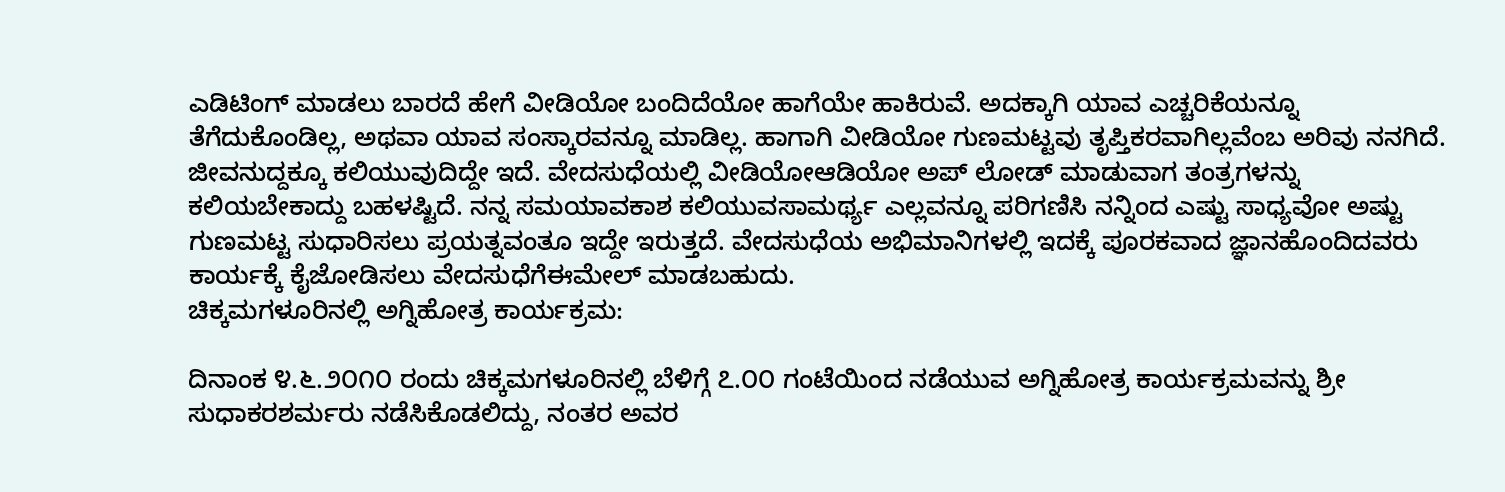ಎಡಿಟಿಂಗ್ ಮಾಡಲು ಬಾರದೆ ಹೇಗೆ ವೀಡಿಯೋ ಬಂದಿದೆಯೋ ಹಾಗೆಯೇ ಹಾಕಿರುವೆ. ಅದಕ್ಕಾಗಿ ಯಾವ ಎಚ್ಚರಿಕೆಯನ್ನೂ ತೆಗೆದುಕೊಂಡಿಲ್ಲ, ಅಥವಾ ಯಾವ ಸಂಸ್ಕಾರವನ್ನೂ ಮಾಡಿಲ್ಲ. ಹಾಗಾಗಿ ವೀಡಿಯೋ ಗುಣಮಟ್ಟವು ತೃಪ್ತಿಕರವಾಗಿಲ್ಲವೆಂಬ ಅರಿವು ನನಗಿದೆ. ಜೀವನುದ್ದಕ್ಕೂ ಕಲಿಯುವುದಿದ್ದೇ ಇದೆ. ವೇದಸುಧೆಯಲ್ಲಿ ವೀಡಿಯೋಆಡಿಯೋ ಅಪ್ ಲೋಡ್ ಮಾಡುವಾಗ ತಂತ್ರಗಳನ್ನು ಕಲಿಯಬೇಕಾದ್ದು ಬಹಳಷ್ಟಿದೆ. ನನ್ನ ಸಮಯಾವಕಾಶ ಕಲಿಯುವಸಾಮರ್ಥ್ಯ ಎಲ್ಲವನ್ನೂ ಪರಿಗಣಿಸಿ ನನ್ನಿಂದ ಎಷ್ಟು ಸಾಧ್ಯವೋ ಅಷ್ಟು ಗುಣಮಟ್ಟ ಸುಧಾರಿಸಲು ಪ್ರಯತ್ನವಂತೂ ಇದ್ದೇ ಇರುತ್ತದೆ. ವೇದಸುಧೆಯ ಅಭಿಮಾನಿಗಳಲ್ಲಿ ಇದಕ್ಕೆ ಪೂರಕವಾದ ಜ್ಞಾನಹೊಂದಿದವರು ಕಾರ್ಯಕ್ಕೆ ಕೈಜೋಡಿಸಲು ವೇದಸುಧೆಗೆಈಮೇಲ್ ಮಾಡಬಹುದು.
ಚಿಕ್ಕಮಗಳೂರಿನಲ್ಲಿ ಅಗ್ನಿಹೋತ್ರ ಕಾರ್ಯಕ್ರಮ:

ದಿನಾಂಕ ೪.೬.೨೦೧೦ ರಂದು ಚಿಕ್ಕಮಗಳೂರಿನಲ್ಲಿ ಬೆಳಿಗ್ಗೆ ೭.೦೦ ಗಂಟೆಯಿಂದ ನಡೆಯುವ ಅಗ್ನಿಹೋತ್ರ ಕಾರ್ಯಕ್ರಮವನ್ನು ಶ್ರೀ ಸುಧಾಕರಶರ್ಮರು ನಡೆಸಿಕೊಡಲಿದ್ದು, ನಂತರ ಅವರ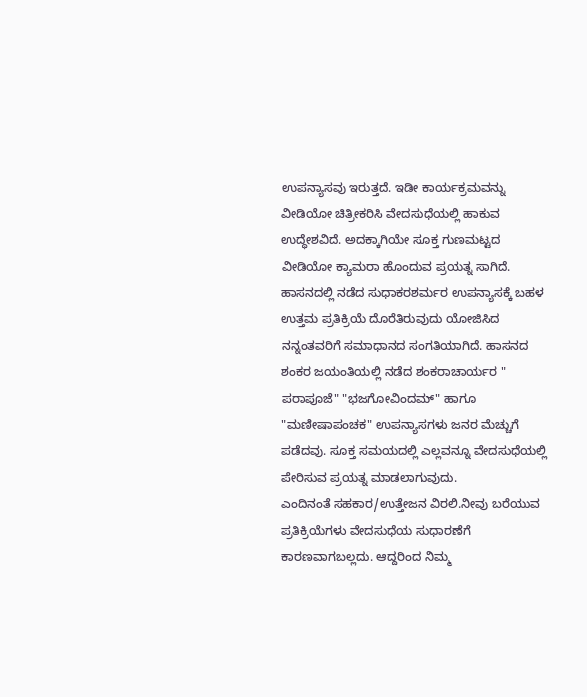ಉಪನ್ಯಾಸವು ಇರುತ್ತದೆ. ಇಡೀ ಕಾರ್ಯಕ್ರಮವನ್ನು ವೀಡಿಯೋ ಚಿತ್ರೀಕರಿಸಿ ವೇದಸುಧೆಯಲ್ಲಿ ಹಾಕುವ ಉದ್ಧೇಶವಿದೆ. ಅದಕ್ಕಾಗಿಯೇ ಸೂಕ್ತ ಗುಣಮಟ್ಟದ ವೀಡಿಯೋ ಕ್ಯಾಮರಾ ಹೊಂದುವ ಪ್ರಯತ್ನ ಸಾಗಿದೆ.
ಹಾಸನದಲ್ಲಿ ನಡೆದ ಸುಧಾಕರಶರ್ಮರ ಉಪನ್ಯಾಸಕ್ಕೆ ಬಹಳ ಉತ್ತಮ ಪ್ರತಿಕ್ರಿಯೆ ದೊರೆತಿರುವುದು ಯೋಜಿಸಿದ ನನ್ನಂತವರಿಗೆ ಸಮಾಧಾನದ ಸಂಗತಿಯಾಗಿದೆ. ಹಾಸನದ ಶಂಕರ ಜಯಂತಿಯಲ್ಲಿ ನಡೆದ ಶಂಕರಾಚಾರ್ಯರ " ಪರಾಪೂಜೆ" "ಭಜಗೋವಿಂದಮ್" ಹಾಗೂ "ಮಣೀಷಾಪಂಚಕ" ಉಪನ್ಯಾಸಗಳು ಜನರ ಮೆಚ್ಚುಗೆ ಪಡೆದವು. ಸೂಕ್ತ ಸಮಯದಲ್ಲಿ ಎಲ್ಲವನ್ನೂ ವೇದಸುಧೆಯಲ್ಲಿ ಪೇರಿಸುವ ಪ್ರಯತ್ನ ಮಾಡಲಾಗುವುದು.
ಎಂದಿನಂತೆ ಸಹಕಾರ/ಉತ್ತೇಜನ ವಿರಲಿ.ನೀವು ಬರೆಯುವ ಪ್ರತಿಕ್ರಿಯೆಗಳು ವೇದಸುಧೆಯ ಸುಧಾರಣೆಗೆ ಕಾರಣವಾಗಬಲ್ಲದು. ಆದ್ದರಿಂದ ನಿಮ್ಮ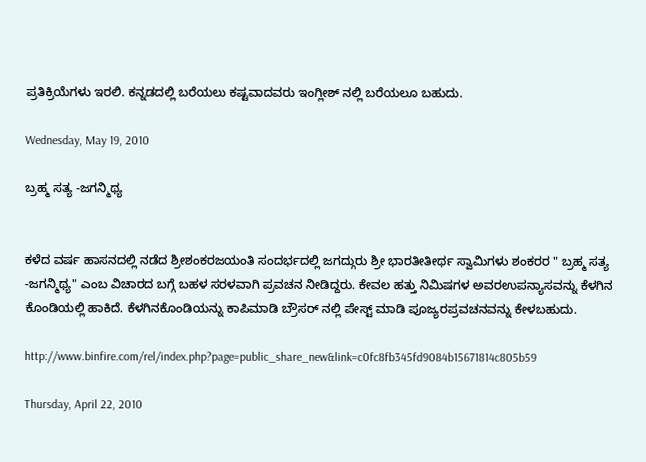ಪ್ರತಿಕ್ರಿಯೆಗಳು ಇರಲಿ. ಕನ್ನಡದಲ್ಲಿ ಬರೆಯಲು ಕಷ್ಟವಾದವರು ಇಂಗ್ಲೀಶ್ ನಲ್ಲಿ ಬರೆಯಲೂ ಬಹುದು.

Wednesday, May 19, 2010

ಬ್ರಹ್ಮ ಸತ್ಯ -ಜಗನ್ಮಿಥ್ಯ


ಕಳೆದ ವರ್ಷ ಹಾಸನದಲ್ಲಿ ನಡೆದ ಶ್ರೀಶಂಕರಜಯಂತಿ ಸಂದರ್ಭದಲ್ಲಿ ಜಗದ್ಗುರು ಶ್ರೀ ಭಾರತೀತೀರ್ಥ ಸ್ವಾಮಿಗಳು ಶಂಕರರ " ಬ್ರಹ್ಮ ಸತ್ಯ -ಜಗನ್ಮಿಥ್ಯ" ಎಂಬ ವಿಚಾರದ ಬಗ್ಗೆ ಬಹಳ ಸರಳವಾಗಿ ಪ್ರವಚನ ನೀಡಿದ್ದರು. ಕೇವಲ ಹತ್ತು ನಿಮಿಷಗಳ ಅವರಉಪನ್ಯಾಸವನ್ನು ಕೆಳಗಿನ ಕೊಂಡಿಯಲ್ಲಿ ಹಾಕಿದೆ. ಕೆಳಗಿನಕೊಂಡಿಯನ್ನು ಕಾಪಿಮಾಡಿ ಬ್ರೌಸರ್ ನಲ್ಲಿ ಪೇಸ್ಟ್ ಮಾಡಿ ಪೂಜ್ಯರಪ್ರವಚನವನ್ನು ಕೇಳಬಹುದು.

http://www.binfire.com/rel/index.php?page=public_share_new&link=c0fc8fb345fd9084b15671814c805b59

Thursday, April 22, 2010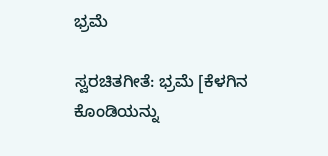ಭ್ರಮೆ

ಸ್ವರಚಿತಗೀತೆ: ಭ್ರಮೆ [ಕೆಳಗಿನ ಕೊಂಡಿಯನ್ನು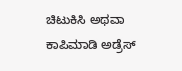ಚಿಟುಕಿಸಿ ಅಥವಾ ಕಾಪಿಮಾಡಿ ಅಡ್ರೆಸ್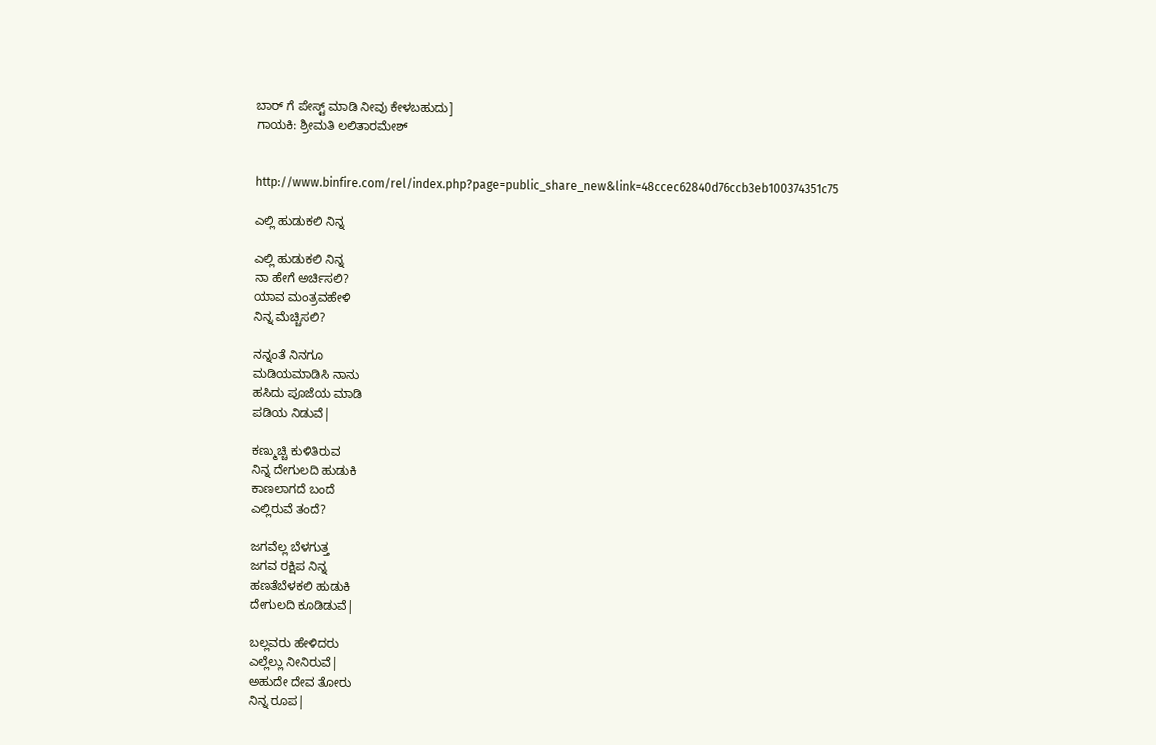ಬಾರ್ ಗೆ ಪೇಸ್ಟ್ ಮಾಡಿ ನೀವು ಕೇಳಬಹುದು]
ಗಾಯಕಿ: ಶ್ರೀಮತಿ ಲಲಿತಾರಮೇಶ್


http://www.binfire.com/rel/index.php?page=public_share_new&link=48ccec62840d76ccb3eb100374351c75

ಎಲ್ಲಿ ಹುಡುಕಲಿ ನಿನ್ನ

ಎಲ್ಲಿ ಹುಡುಕಲಿ ನಿನ್ನ
ನಾ ಹೇಗೆ ಅರ್ಚಿಸಲಿ?
ಯಾವ ಮಂತ್ರವಹೇಳಿ
ನಿನ್ನ ಮೆಚ್ಚಿಸಲಿ?

ನನ್ನಂತೆ ನಿನಗೂ
ಮಡಿಯಮಾಡಿಸಿ ನಾನು
ಹಸಿದು ಪೂಜೆಯ ಮಾಡಿ
ಪಡಿಯ ನಿಡುವೆ|

ಕಣ್ಮುಚ್ಚಿ ಕುಳಿತಿರುವ
ನಿನ್ನ ದೇಗುಲದಿ ಹುಡುಕಿ
ಕಾಣಲಾಗದೆ ಬಂದೆ
ಎಲ್ಲಿರುವೆ ತಂದೆ?

ಜಗವೆಲ್ಲ ಬೆಳಗುತ್ತ
ಜಗವ ರಕ್ಷಿಪ ನಿನ್ನ
ಹಣತೆಬೆಳಕಲಿ ಹುಡುಕಿ
ದೇಗುಲದಿ ಕೂಡಿಡುವೆ|

ಬಲ್ಲವರು ಹೇಳಿದರು
ಎಲ್ಲೆಲ್ಲು ನೀನಿರುವೆ|
ಅಹುದೇ ದೇವ ತೋರು
ನಿನ್ನ ರೂಪ|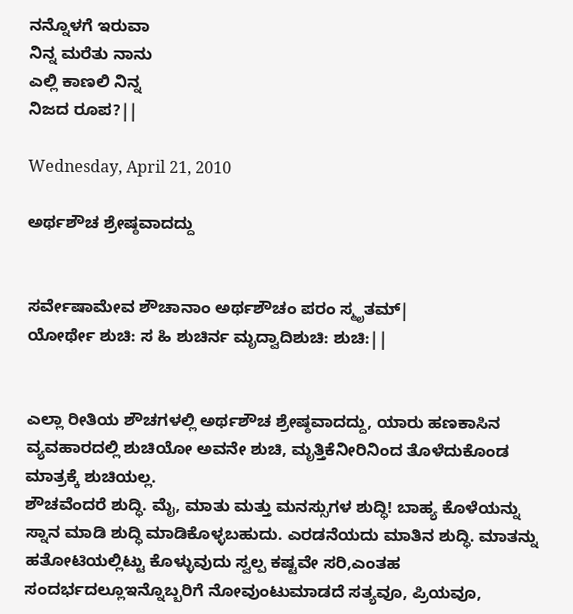ನನ್ನೊಳಗೆ ಇರುವಾ
ನಿನ್ನ ಮರೆತು ನಾನು
ಎಲ್ಲಿ ಕಾಣಲಿ ನಿನ್ನ
ನಿಜದ ರೂಪ?||

Wednesday, April 21, 2010

ಅರ್ಥಶೌಚ ಶ್ರೇಷ್ಠವಾದದ್ದು


ಸರ್ವೇಷಾಮೇವ ಶೌಚಾನಾಂ ಅರ್ಥಶೌಚಂ ಪರಂ ಸ್ಮೃತಮ್|
ಯೋರ್ಥೇ ಶುಚಿ: ಸ ಹಿ ಶುಚಿರ್ನ ಮೃದ್ವಾದಿಶುಚಿ: ಶುಚಿ:||


ಎಲ್ಲಾ ರೀತಿಯ ಶೌಚಗಳಲ್ಲಿ ಅರ್ಥಶೌಚ ಶ್ರೇಷ್ಠವಾದದ್ದು, ಯಾರು ಹಣಕಾಸಿನ ವ್ಯವಹಾರದಲ್ಲಿ ಶುಚಿಯೋ ಅವನೇ ಶುಚಿ, ಮೃತ್ತಿಕೆನೀರಿನಿಂದ ತೊಳೆದುಕೊಂಡ ಮಾತ್ರಕ್ಕೆ ಶುಚಿಯಲ್ಲ.
ಶೌಚವೆಂದರೆ ಶುದ್ಧಿ. ಮೈ, ಮಾತು ಮತ್ತು ಮನಸ್ಸುಗಳ ಶುದ್ಧಿ! ಬಾಹ್ಯ ಕೊಳೆಯನ್ನು ಸ್ನಾನ ಮಾಡಿ ಶುದ್ಧಿ ಮಾಡಿಕೊಳ್ಳಬಹುದು. ಎರಡನೆಯದು ಮಾತಿನ ಶುದ್ಧಿ. ಮಾತನ್ನು ಹತೋಟಿಯಲ್ಲಿಟ್ಟು ಕೊಳ್ಳುವುದು ಸ್ವಲ್ಪ ಕಷ್ಟವೇ ಸರಿ,ಎಂತಹ ಸಂದರ್ಭದಲ್ಲೂಇನ್ನೊಬ್ಬರಿಗೆ ನೋವುಂಟುಮಾಡದೆ ಸತ್ಯವೂ, ಪ್ರಿಯವೂ,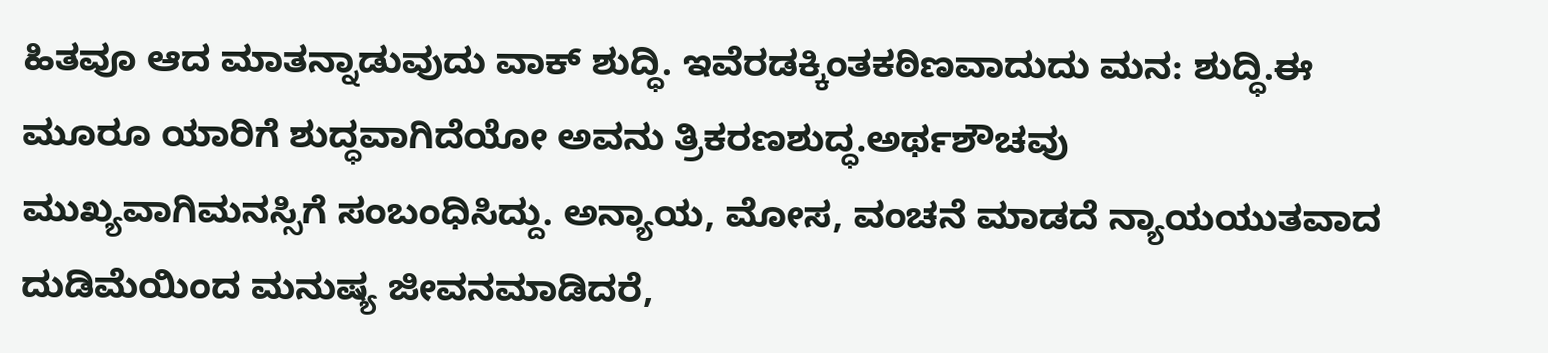ಹಿತವೂ ಆದ ಮಾತನ್ನಾಡುವುದು ವಾಕ್ ಶುದ್ಧಿ. ಇವೆರಡಕ್ಕಿಂತಕಠಿಣವಾದುದು ಮನ: ಶುದ್ಧಿ.ಈ ಮೂರೂ ಯಾರಿಗೆ ಶುದ್ಧವಾಗಿದೆಯೋ ಅವನು ತ್ರಿಕರಣಶುದ್ಧ.ಅರ್ಥಶೌಚವು ಮುಖ್ಯವಾಗಿಮನಸ್ಸಿಗೆ ಸಂಬಂಧಿಸಿದ್ದು. ಅನ್ಯಾಯ, ಮೋಸ, ವಂಚನೆ ಮಾಡದೆ ನ್ಯಾಯಯುತವಾದ ದುಡಿಮೆಯಿಂದ ಮನುಷ್ಯ ಜೀವನಮಾಡಿದರೆ,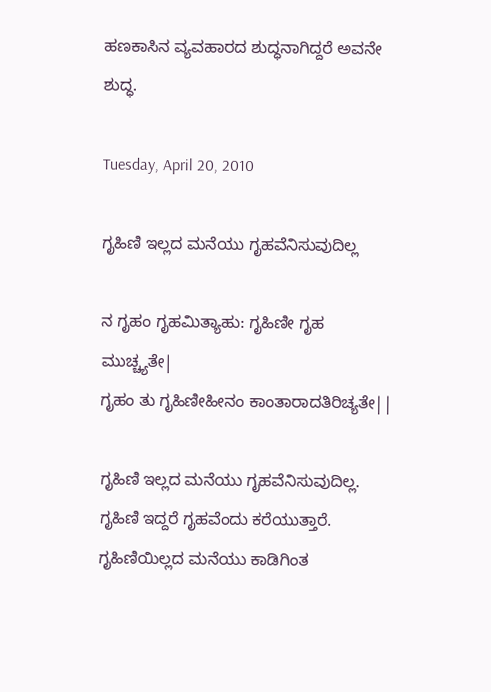ಹಣಕಾಸಿನ ವ್ಯವಹಾರದ ಶುದ್ಧನಾಗಿದ್ದರೆ ಅವನೇ ಶುದ್ಧ.

Tuesday, April 20, 2010

ಗೃಹಿಣಿ ಇಲ್ಲದ ಮನೆಯು ಗೃಹವೆನಿಸುವುದಿಲ್ಲ

ನ ಗೃಹಂ ಗೃಹಮಿತ್ಯಾಹು: ಗೃಹಿಣೀ ಗೃಹ ಮುಚ್ಚ್ಯತೇ|
ಗೃಹಂ ತು ಗೃಹಿಣೀಹೀನಂ ಕಾಂತಾರಾದತಿರಿಚ್ಯತೇ||

ಗೃಹಿಣಿ ಇಲ್ಲದ ಮನೆಯು ಗೃಹವೆನಿಸುವುದಿಲ್ಲ. ಗೃಹಿಣಿ ಇದ್ದರೆ ಗೃಹವೆಂದು ಕರೆಯುತ್ತಾರೆ. ಗೃಹಿಣಿಯಿಲ್ಲದ ಮನೆಯು ಕಾಡಿಗಿಂತ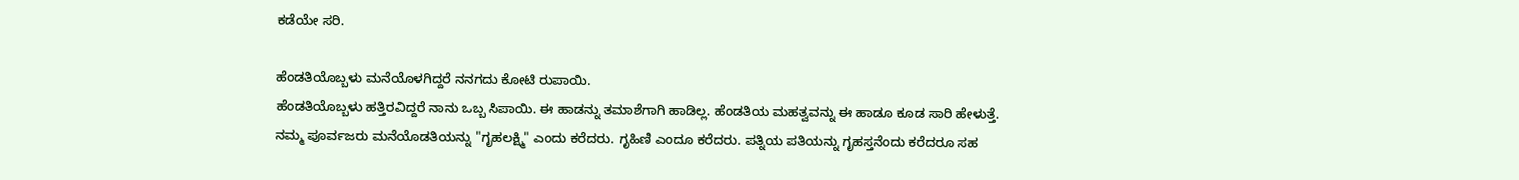ಕಡೆಯೇ ಸರಿ.

ಹೆಂಡತಿಯೊಬ್ಬಳು ಮನೆಯೊಳಗಿದ್ದರೆ ನನಗದು ಕೋಟಿ ರುಪಾಯಿ.
ಹೆಂಡತಿಯೊಬ್ಬಳು ಹತ್ತಿರವಿದ್ದರೆ ನಾನು ಒಬ್ಬ ಸಿಪಾಯಿ. ಈ ಹಾಡನ್ನು ತಮಾಶೆಗಾಗಿ ಹಾಡಿಲ್ಲ. ಹೆಂಡತಿಯ ಮಹತ್ವವನ್ನು ಈ ಹಾಡೂ ಕೂಡ ಸಾರಿ ಹೇಳುತ್ತೆ. ನಮ್ಮ ಪೂರ್ವಜರು ಮನೆಯೊಡತಿಯನ್ನು "ಗೃಹಲಕ್ಷ್ಮಿ" ಎಂದು ಕರೆದರು. ಗೃಹಿಣಿ ಎಂದೂ ಕರೆದರು. ಪತ್ನಿಯ ಪತಿಯನ್ನು ಗೃಹಸ್ತನೆಂದು ಕರೆದರೂ ಸಹ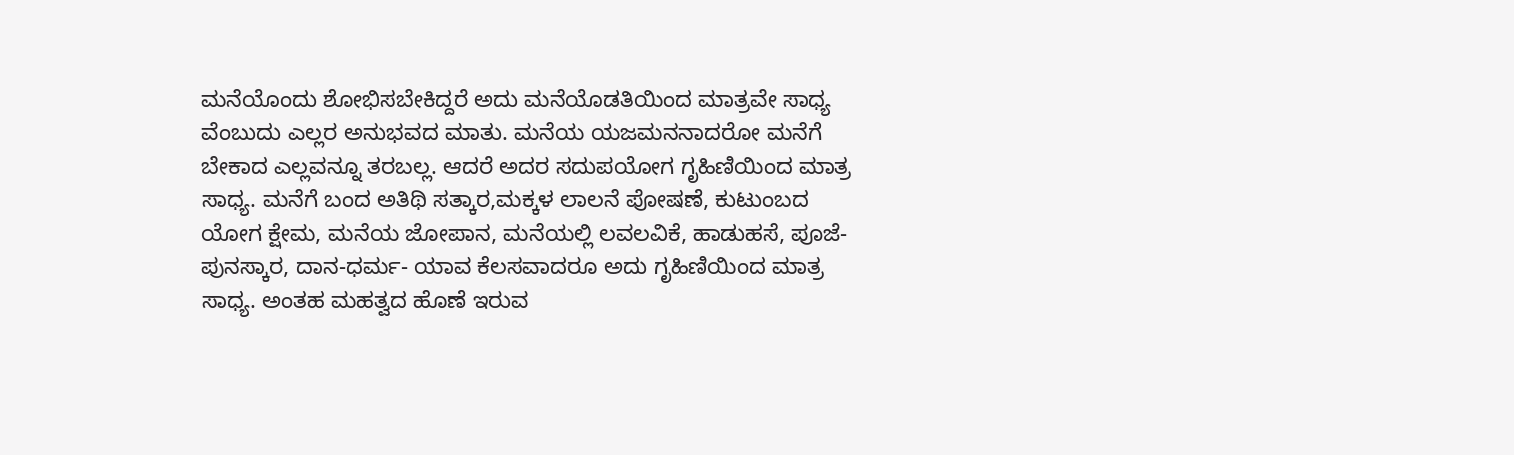ಮನೆಯೊಂದು ಶೋಭಿಸಬೇಕಿದ್ದರೆ ಅದು ಮನೆಯೊಡತಿಯಿಂದ ಮಾತ್ರವೇ ಸಾಧ್ಯ ವೆಂಬುದು ಎಲ್ಲರ ಅನುಭವದ ಮಾತು. ಮನೆಯ ಯಜಮನನಾದರೋ ಮನೆಗೆ ಬೇಕಾದ ಎಲ್ಲವನ್ನೂ ತರಬಲ್ಲ. ಆದರೆ ಅದರ ಸದುಪಯೋಗ ಗೃಹಿಣಿಯಿಂದ ಮಾತ್ರ ಸಾಧ್ಯ. ಮನೆಗೆ ಬಂದ ಅತಿಥಿ ಸತ್ಕಾರ,ಮಕ್ಕಳ ಲಾಲನೆ ಪೋಷಣೆ, ಕುಟುಂಬದ ಯೋಗ ಕ್ಷೇಮ, ಮನೆಯ ಜೋಪಾನ, ಮನೆಯಲ್ಲಿ ಲವಲವಿಕೆ, ಹಾಡುಹಸೆ, ಪೂಜೆ-ಪುನಸ್ಕಾರ, ದಾನ-ಧರ್ಮ- ಯಾವ ಕೆಲಸವಾದರೂ ಅದು ಗೃಹಿಣಿಯಿಂದ ಮಾತ್ರ ಸಾಧ್ಯ. ಅಂತಹ ಮಹತ್ವದ ಹೊಣೆ ಇರುವ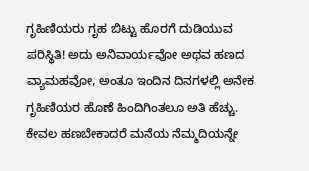ಗೃಹಿಣಿಯರು ಗೃಹ ಬಿಟ್ಟು ಹೊರಗೆ ದುಡಿಯುವ ಪರಿಸ್ಥಿತಿ! ಅದು ಅನಿವಾರ್ಯವೋ ಅಥವ ಹಣದ ವ್ಯಾಮಹವೋ, ಅಂತೂ ಇಂದಿನ ದಿನಗಳಲ್ಲಿ ಅನೇಕ ಗೃಹಿಣಿಯರ ಹೊಣೆ ಹಿಂದಿಗಿಂತಲೂ ಅತಿ ಹೆಚ್ಚು. ಕೇವಲ ಹಣಬೇಕಾದರೆ ಮನೆಯ ನೆಮ್ಮದಿಯನ್ನೇ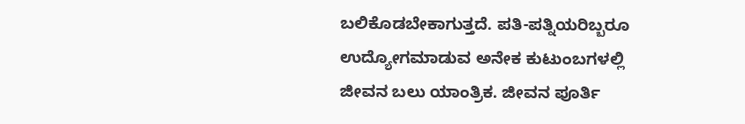ಬಲಿಕೊಡಬೇಕಾಗುತ್ತದೆ. ಪತಿ-ಪತ್ನಿಯರಿಬ್ಬರೂ ಉದ್ಯೋಗಮಾಡುವ ಅನೇಕ ಕುಟುಂಬಗಳಲ್ಲಿ ಜೀವನ ಬಲು ಯಾಂತ್ರಿಕ. ಜೀವನ ಪೂರ್ತಿ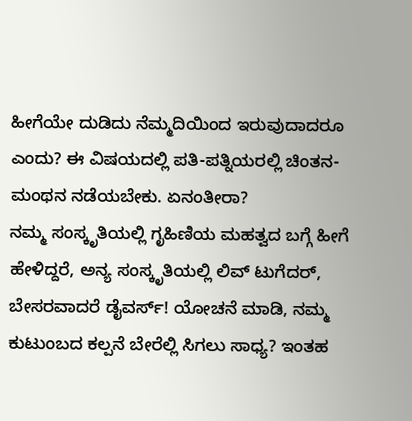ಹೀಗೆಯೇ ದುಡಿದು ನೆಮ್ಮದಿಯಿಂದ ಇರುವುದಾದರೂ ಎಂದು? ಈ ವಿಷಯದಲ್ಲಿ ಪತಿ-ಪತ್ನಿಯರಲ್ಲಿ ಚಿಂತನ-ಮಂಥನ ನಡೆಯಬೇಕು. ಏನಂತೀರಾ?
ನಮ್ಮ ಸಂಸ್ಕೃತಿಯಲ್ಲಿ ಗೃಹಿಣಿಯ ಮಹತ್ವದ ಬಗ್ಗೆ ಹೀಗೆ ಹೇಳಿದ್ದರೆ, ಅನ್ಯ ಸಂಸ್ಕೃತಿಯಲ್ಲಿ ಲಿವ್ ಟುಗೆದರ್, ಬೇಸರವಾದರೆ ಡೈವರ್ಸ್! ಯೋಚನೆ ಮಾಡಿ, ನಮ್ಮ ಕುಟುಂಬದ ಕಲ್ಪನೆ ಬೇರೆಲ್ಲಿ ಸಿಗಲು ಸಾಧ್ಯ? ಇಂತಹ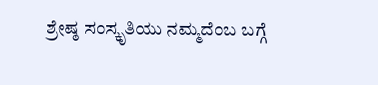ಶ್ರೇಷ್ಠ ಸಂಸ್ಕೃತಿಯು ನಮ್ಮದೆಂಬ ಬಗ್ಗೆ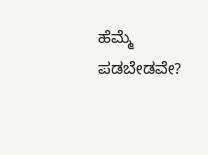ಹೆಮ್ಮೆ ಪಡಬೇಡವೇ?